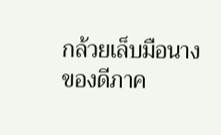กล้วยเล็บมือนาง ของดีภาค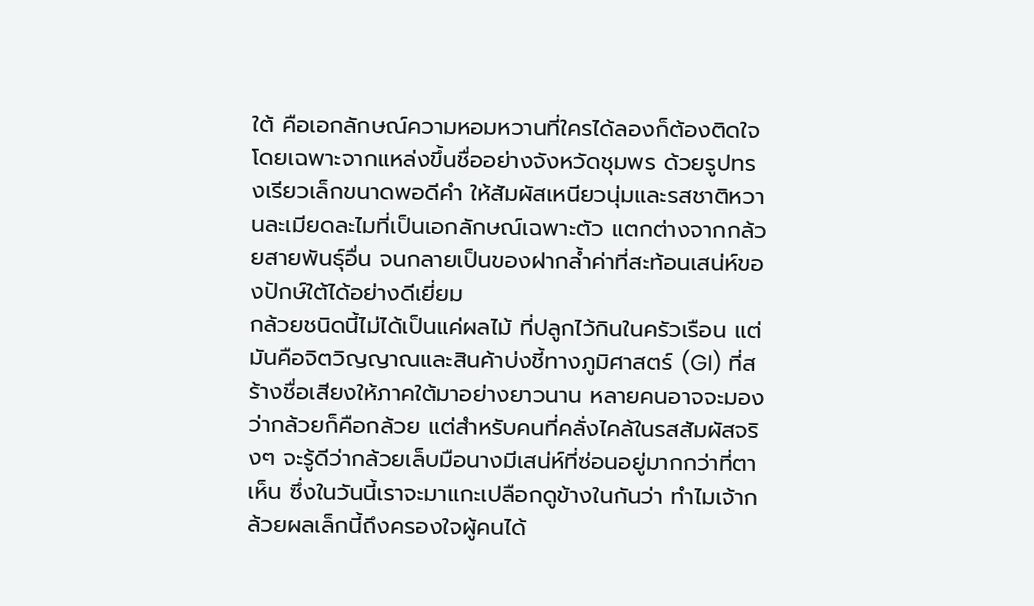ใต้ คือเอกลักษณ์ความหอมหวานที่ใครได้ลองก็ต้องติดใจ โดยเฉพาะจากแหล่งขึ้นชื่ออย่างจังหวัดชุมพร ด้วยรูปทรงเรียวเล็กขนาดพอดีคำ ให้สัมผัสเหนียวนุ่มและรสชาติหวานละเมียดละไมที่เป็นเอกลักษณ์เฉพาะตัว แตกต่างจากกล้วยสายพันธุ์อื่น จนกลายเป็นของฝากล้ำค่าที่สะท้อนเสน่ห์ของปักษ์ใต้ได้อย่างดีเยี่ยม
กล้วยชนิดนี้ไม่ได้เป็นแค่ผลไม้ ที่ปลูกไว้กินในครัวเรือน แต่มันคือจิตวิญญาณและสินค้าบ่งชี้ทางภูมิศาสตร์ (GI) ที่สร้างชื่อเสียงให้ภาคใต้มาอย่างยาวนาน หลายคนอาจจะมองว่ากล้วยก็คือกล้วย แต่สำหรับคนที่คลั่งไคล้ในรสสัมผัสจริงๆ จะรู้ดีว่ากล้วยเล็บมือนางมีเสน่ห์ที่ซ่อนอยู่มากกว่าที่ตาเห็น ซึ่งในวันนี้เราจะมาแกะเปลือกดูข้างในกันว่า ทำไมเจ้ากล้วยผลเล็กนี้ถึงครองใจผู้คนได้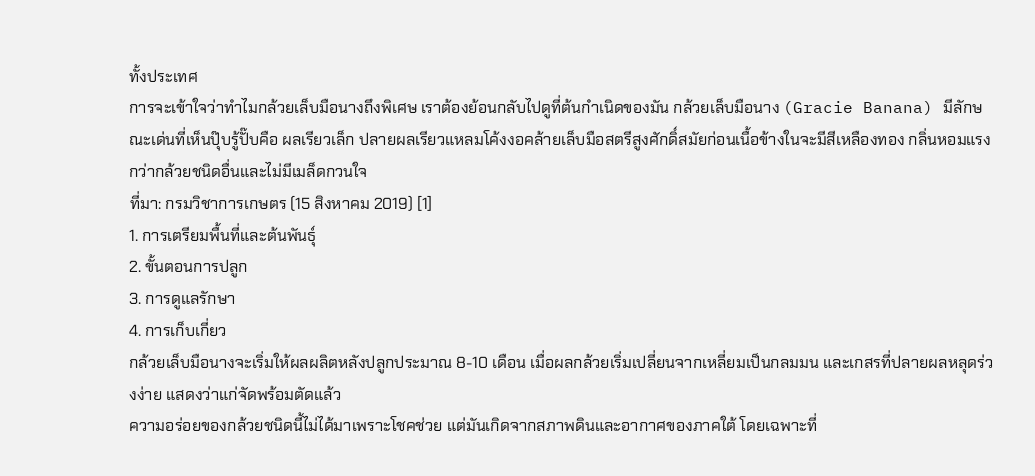ทั้งประเทศ
การจะเข้าใจว่าทำไมกล้วยเล็บมือนางถึงพิเศษ เราต้องย้อนกลับไปดูที่ต้นกำเนิดของมัน กล้วยเล็บมือนาง (Gracie Banana) มีลักษณะเด่นที่เห็นปุ๊บรู้ปั๊บคือ ผลเรียวเล็ก ปลายผลเรียวแหลมโค้งงอคล้ายเล็บมือสตรีสูงศักดิ์สมัยก่อนเนื้อข้างในจะมีสีเหลืองทอง กลิ่นหอมแรงกว่ากล้วยชนิดอื่นและไม่มีเมล็ดกวนใจ
ที่มา: กรมวิชาการเกษตร (15 สิงหาคม 2019) [1]
1. การเตรียมพื้นที่และต้นพันธุ์
2. ขั้นตอนการปลูก
3. การดูแลรักษา
4. การเก็บเกี่ยว
กล้วยเล็บมือนางจะเริ่มให้ผลผลิตหลังปลูกประมาณ 8-10 เดือน เมื่อผลกล้วยเริ่มเปลี่ยนจากเหลี่ยมเป็นกลมมน และเกสรที่ปลายผลหลุดร่วงง่าย แสดงว่าแก่จัดพร้อมตัดแล้ว
ความอร่อยของกล้วยชนิดนี้ไม่ได้มาเพราะโชคช่วย แต่มันเกิดจากสภาพดินและอากาศของภาคใต้ โดยเฉพาะที่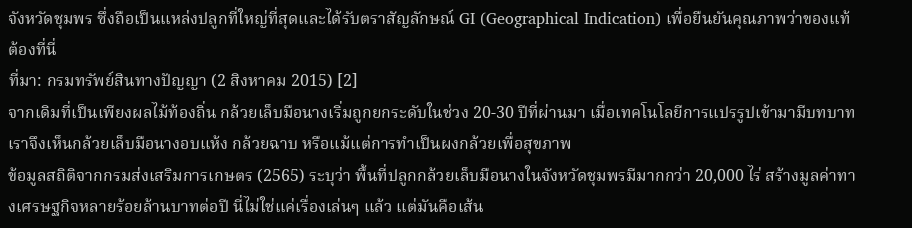จังหวัดชุมพร ซึ่งถือเป็นแหล่งปลูกที่ใหญ่ที่สุดและได้รับตราสัญลักษณ์ GI (Geographical Indication) เพื่อยืนยันคุณภาพว่าของแท้ต้องที่นี่
ที่มา: กรมทรัพย์สินทางปัญญา (2 สิงหาคม 2015) [2]
จากเดิมที่เป็นเพียงผลไม้ท้องถิ่น กล้วยเล็บมือนางเริ่มถูกยกระดับในช่วง 20-30 ปีที่ผ่านมา เมื่อเทคโนโลยีการแปรรูปเข้ามามีบทบาท เราจึงเห็นกล้วยเล็บมือนางอบแห้ง กล้วยฉาบ หรือแม้แต่การทำเป็นผงกล้วยเพื่อสุขภาพ
ข้อมูลสถิติจากกรมส่งเสริมการเกษตร (2565) ระบุว่า พื้นที่ปลูกกล้วยเล็บมือนางในจังหวัดชุมพรมีมากกว่า 20,000 ไร่ สร้างมูลค่าทางเศรษฐกิจหลายร้อยล้านบาทต่อปี นี่ไม่ใช่แค่เรื่องเล่นๆ แล้ว แต่มันคือเส้น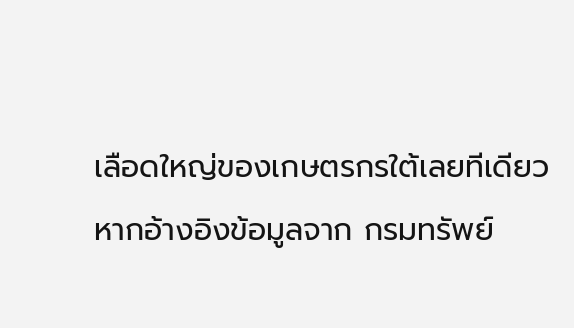เลือดใหญ่ของเกษตรกรใต้เลยทีเดียว
หากอ้างอิงข้อมูลจาก กรมทรัพย์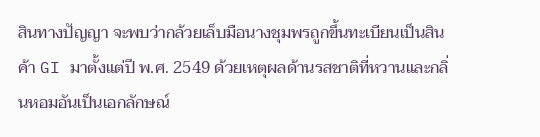สินทางปัญญา จะพบว่ากล้วยเล็บมือนางชุมพรถูกขึ้นทะเบียนเป็นสินค้า GI มาตั้งแต่ปี พ.ศ. 2549 ด้วยเหตุผลด้านรสชาติที่หวานและกลิ่นหอมอันเป็นเอกลักษณ์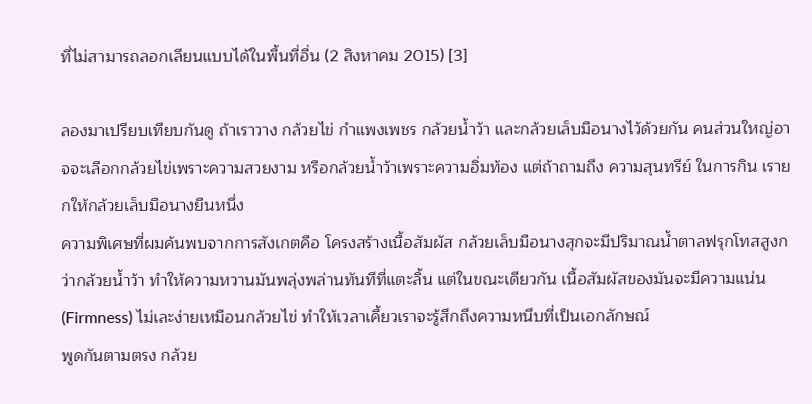ที่ไม่สามารถลอกเลียนแบบได้ในพื้นที่อื่น (2 สิงหาคม 2015) [3]

ลองมาเปรียบเทียบกันดู ถ้าเราวาง กล้วยไข่ กำแพงเพชร กล้วยน้ำว้า และกล้วยเล็บมือนางไว้ด้วยกัน คนส่วนใหญ่อาจจะเลือกกล้วยไข่เพราะความสวยงาม หรือกล้วยน้ำว้าเพราะความอิ่มท้อง แต่ถ้าถามถึง ความสุนทรีย์ ในการกิน เรายกให้กล้วยเล็บมือนางยืนหนึ่ง
ความพิเศษที่ผมค้นพบจากการสังเกตคือ โครงสร้างเนื้อสัมผัส กล้วยเล็บมือนางสุกจะมีปริมาณน้ำตาลฟรุกโทสสูงกว่ากล้วยน้ำว้า ทำให้ความหวานมันพลุ่งพล่านทันทีที่แตะลิ้น แต่ในขณะเดียวกัน เนื้อสัมผัสของมันจะมีความแน่น (Firmness) ไม่เละง่ายเหมือนกล้วยไข่ ทำให้เวลาเคี้ยวเราจะรู้สึกถึงความหนึบที่เป็นเอกลักษณ์
พูดกันตามตรง กล้วย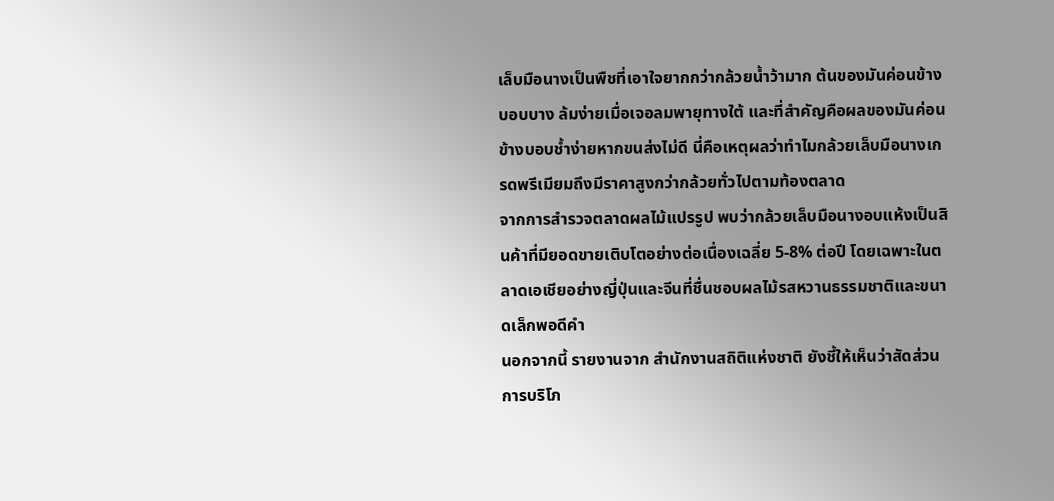เล็บมือนางเป็นพืชที่เอาใจยากกว่ากล้วยน้ำว้ามาก ต้นของมันค่อนข้างบอบบาง ล้มง่ายเมื่อเจอลมพายุทางใต้ และที่สำคัญคือผลของมันค่อนข้างบอบช้ำง่ายหากขนส่งไม่ดี นี่คือเหตุผลว่าทำไมกล้วยเล็บมือนางเกรดพรีเมียมถึงมีราคาสูงกว่ากล้วยทั่วไปตามท้องตลาด
จากการสำรวจตลาดผลไม้แปรรูป พบว่ากล้วยเล็บมือนางอบแห้งเป็นสินค้าที่มียอดขายเติบโตอย่างต่อเนื่องเฉลี่ย 5-8% ต่อปี โดยเฉพาะในตลาดเอเชียอย่างญี่ปุ่นและจีนที่ชื่นชอบผลไม้รสหวานธรรมชาติและขนาดเล็กพอดีคำ
นอกจากนี้ รายงานจาก สำนักงานสถิติแห่งชาติ ยังชี้ให้เห็นว่าสัดส่วนการบริโภ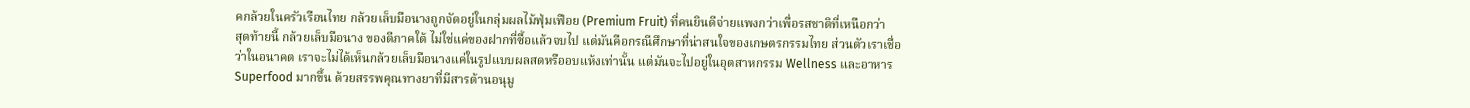คกล้วยในครัวเรือนไทย กล้วยเล็บมือนางถูกจัดอยู่ในกลุ่มผลไม้ฟุ่มเฟือย (Premium Fruit) ที่คนยินดีจ่ายแพงกว่าเพื่อรสชาติที่เหนือกว่า
สุดท้ายนี้ กล้วยเล็บมือนาง ของดีภาคใต้ ไม่ใช่แค่ของฝากที่ซื้อแล้วจบไป แต่มันคือกรณีศึกษาที่น่าสนใจของเกษตรกรรมไทย ส่วนตัวเราเชื่อว่าในอนาคต เราจะไม่ได้เห็นกล้วยเล็บมือนางแค่ในรูปแบบผลสดหรืออบแห้งเท่านั้น แต่มันจะไปอยู่ในอุตสาหกรรม Wellness และอาหาร Superfood มากขึ้น ด้วยสรรพคุณทางยาที่มีสารต้านอนุมู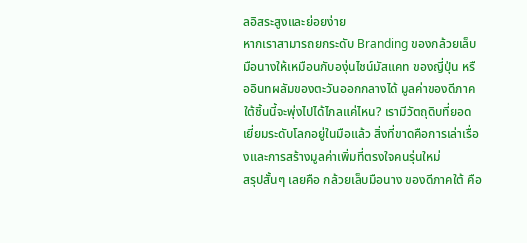ลอิสระสูงและย่อยง่าย
หากเราสามารถยกระดับ Branding ของกล้วยเล็บมือนางให้เหมือนกับองุ่นไชน์มัสแคท ของญี่ปุ่น หรืออินทผลัมของตะวันออกกลางได้ มูลค่าของดีภาคใต้ชิ้นนี้จะพุ่งไปได้ไกลแค่ไหน? เรามีวัตถุดิบที่ยอดเยี่ยมระดับโลกอยู่ในมือแล้ว สิ่งที่ขาดคือการเล่าเรื่องและการสร้างมูลค่าเพิ่มที่ตรงใจคนรุ่นใหม่
สรุปสั้นๆ เลยคือ กล้วยเล็บมือนาง ของดีภาคใต้ คือ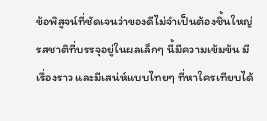ข้อพิสูจน์ที่ชัดเจนว่าของดีไม่จำเป็นต้องชิ้นใหญ่ รสชาติที่บรรจุอยู่ในผลเล็กๆ นี้มีความเข้มข้น มีเรื่องราว และมีเสน่ห์แบบไทยๆ ที่หาใครเทียบได้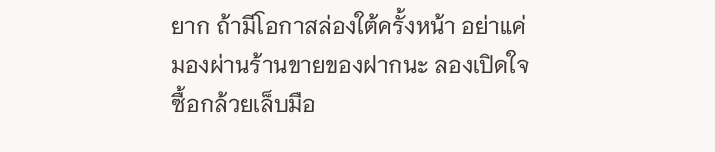ยาก ถ้ามีโอกาสล่องใต้ครั้งหน้า อย่าแค่มองผ่านร้านขายของฝากนะ ลองเปิดใจซื้อกล้วยเล็บมือ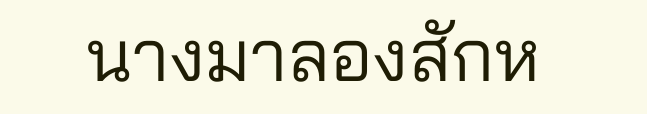นางมาลองสักห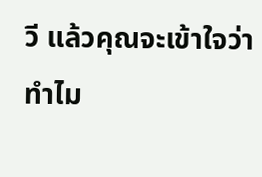วี แล้วคุณจะเข้าใจว่าทำไม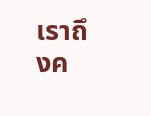เราถึงค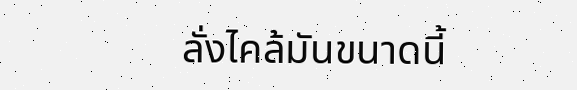ลั่งไคล้มันขนาดนี้